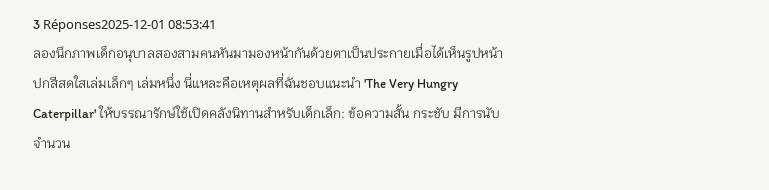3 Réponses2025-12-01 08:53:41
ลองนึกภาพเด็กอนุบาลสองสามคนหันมามองหน้ากันด้วยตาเป็นประกายเมื่อได้เห็นรูปหน้าปกสีสดใสเล่มเล็กๆ เล่มหนึ่ง นี่แหละคือเหตุผลที่ฉันชอบแนะนำ 'The Very Hungry Caterpillar' ให้บรรณารักษ์ใช้เปิดคลังนิทานสำหรับเด็กเล็ก: ข้อความสั้น กระชับ มีการนับจำนวน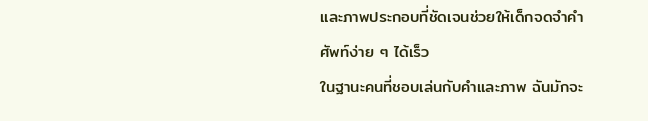และภาพประกอบที่ชัดเจนช่วยให้เด็กจดจำคำศัพท์ง่าย ๆ ได้เร็ว
ในฐานะคนที่ชอบเล่นกับคำและภาพ ฉันมักจะ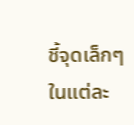ชี้จุดเล็กๆ ในแต่ละ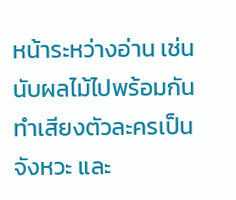หน้าระหว่างอ่าน เช่น นับผลไม้ไปพร้อมกัน ทำเสียงตัวละครเป็นจังหวะ และ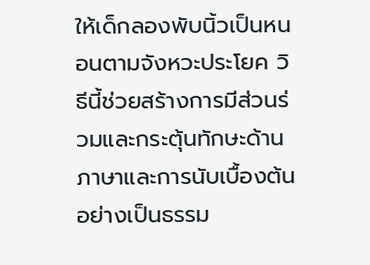ให้เด็กลองพับนิ้วเป็นหนอนตามจังหวะประโยค วิธีนี้ช่วยสร้างการมีส่วนร่วมและกระตุ้นทักษะด้านภาษาและการนับเบื้องต้นอย่างเป็นธรรม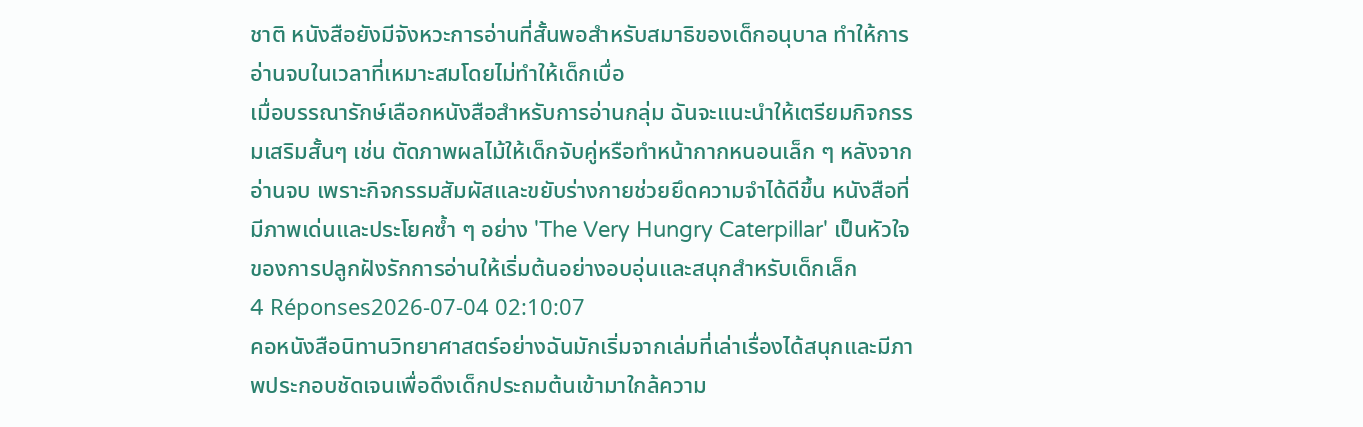ชาติ หนังสือยังมีจังหวะการอ่านที่สั้นพอสำหรับสมาธิของเด็กอนุบาล ทำให้การอ่านจบในเวลาที่เหมาะสมโดยไม่ทำให้เด็กเบื่อ
เมื่อบรรณารักษ์เลือกหนังสือสำหรับการอ่านกลุ่ม ฉันจะแนะนำให้เตรียมกิจกรรมเสริมสั้นๆ เช่น ตัดภาพผลไม้ให้เด็กจับคู่หรือทำหน้ากากหนอนเล็ก ๆ หลังจากอ่านจบ เพราะกิจกรรมสัมผัสและขยับร่างกายช่วยยึดความจำได้ดีขึ้น หนังสือที่มีภาพเด่นและประโยคซ้ำ ๆ อย่าง 'The Very Hungry Caterpillar' เป็นหัวใจของการปลูกฝังรักการอ่านให้เริ่มต้นอย่างอบอุ่นและสนุกสำหรับเด็กเล็ก
4 Réponses2026-07-04 02:10:07
คอหนังสือนิทานวิทยาศาสตร์อย่างฉันมักเริ่มจากเล่มที่เล่าเรื่องได้สนุกและมีภาพประกอบชัดเจนเพื่อดึงเด็กประถมต้นเข้ามาใกล้ความ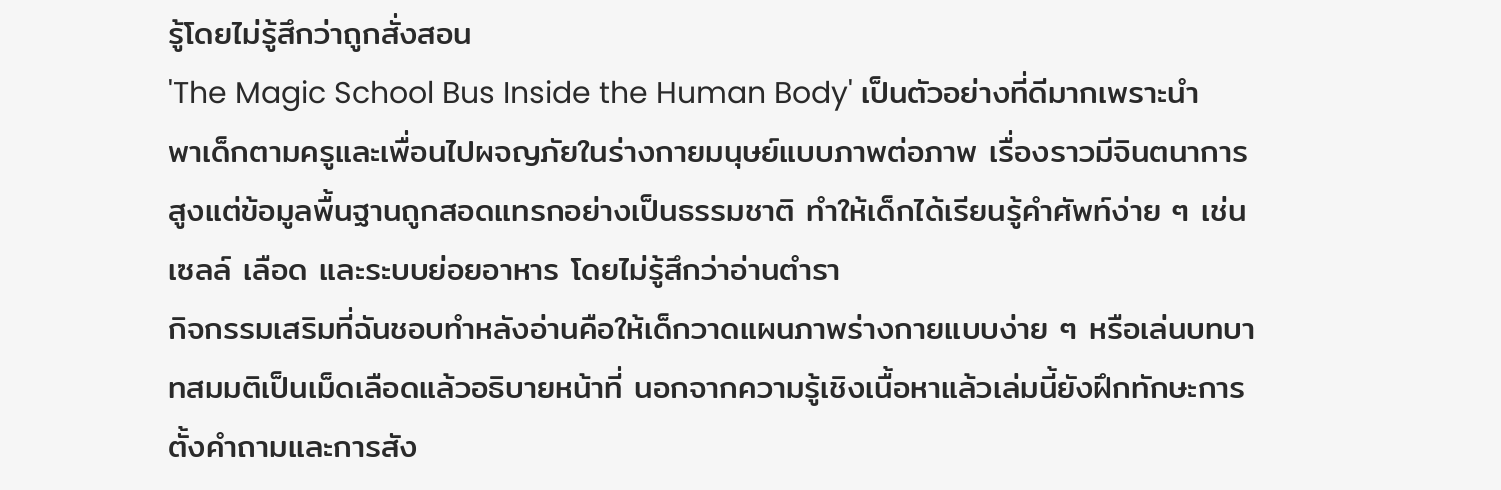รู้โดยไม่รู้สึกว่าถูกสั่งสอน
'The Magic School Bus Inside the Human Body' เป็นตัวอย่างที่ดีมากเพราะนำพาเด็กตามครูและเพื่อนไปผจญภัยในร่างกายมนุษย์แบบภาพต่อภาพ เรื่องราวมีจินตนาการสูงแต่ข้อมูลพื้นฐานถูกสอดแทรกอย่างเป็นธรรมชาติ ทำให้เด็กได้เรียนรู้คำศัพท์ง่าย ๆ เช่น เซลล์ เลือด และระบบย่อยอาหาร โดยไม่รู้สึกว่าอ่านตำรา
กิจกรรมเสริมที่ฉันชอบทำหลังอ่านคือให้เด็กวาดแผนภาพร่างกายแบบง่าย ๆ หรือเล่นบทบาทสมมติเป็นเม็ดเลือดแล้วอธิบายหน้าที่ นอกจากความรู้เชิงเนื้อหาแล้วเล่มนี้ยังฝึกทักษะการตั้งคำถามและการสัง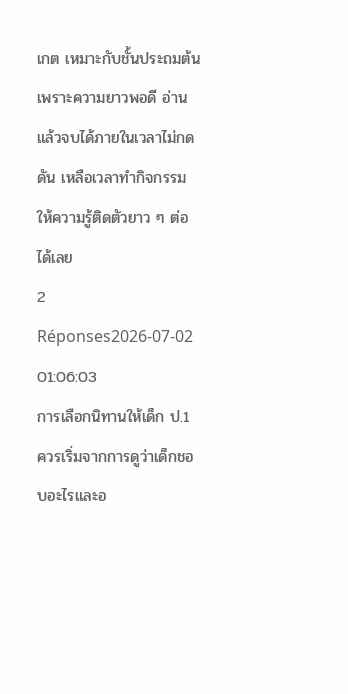เกต เหมาะกับชั้นประถมต้นเพราะความยาวพอดี อ่านแล้วจบได้ภายในเวลาไม่กดดัน เหลือเวลาทำกิจกรรมให้ความรู้ติดตัวยาว ๆ ต่อได้เลย
2 Réponses2026-07-02 01:06:03
การเลือกนิทานให้เด็ก ป.1 ควรเริ่มจากการดูว่าเด็กชอบอะไรและอ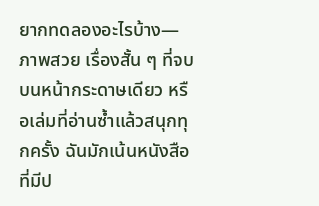ยากทดลองอะไรบ้าง—ภาพสวย เรื่องสั้น ๆ ที่จบบนหน้ากระดาษเดียว หรือเล่มที่อ่านซ้ำแล้วสนุกทุกครั้ง ฉันมักเน้นหนังสือที่มีป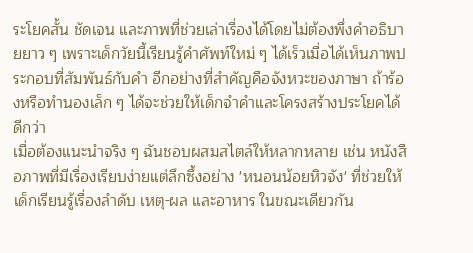ระโยคสั้น ชัดเจน และภาพที่ช่วยเล่าเรื่องได้โดยไม่ต้องพึ่งคำอธิบายยาว ๆ เพราะเด็กวัยนี้เรียนรู้คำศัพท์ใหม่ ๆ ได้เร็วเมื่อได้เห็นภาพประกอบที่สัมพันธ์กับคำ อีกอย่างที่สำคัญคือจังหวะของภาษา ถ้าร้องหรือทำนองเล็ก ๆ ได้จะช่วยให้เด็กจำคำและโครงสร้างประโยคได้ดีกว่า
เมื่อต้องแนะนำจริง ๆ ฉันชอบผสมสไตล์ให้หลากหลาย เช่น หนังสือภาพที่มีเรื่องเรียบง่ายแต่ลึกซึ้งอย่าง 'หนอนน้อยหิวจัง' ที่ช่วยให้เด็กเรียนรู้เรื่องลำดับ เหตุ-ผล และอาหาร ในขณะเดียวกัน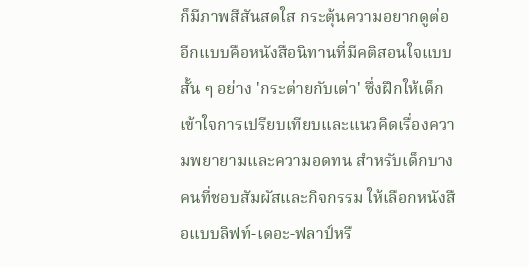ก็มีภาพสีสันสดใส กระตุ้นความอยากดูต่อ อีกแบบคือหนังสือนิทานที่มีคติสอนใจแบบสั้น ๆ อย่าง 'กระต่ายกับเต่า' ซึ่งฝึกให้เด็กเข้าใจการเปรียบเทียบและแนวคิดเรื่องความพยายามและความอดทน สำหรับเด็กบางคนที่ชอบสัมผัสและกิจกรรม ให้เลือกหนังสือแบบลิฟท์-เดอะ-ฟลาป์หรื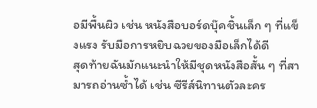อมีพื้นผิว เช่น หนังสือบอร์ดบุ๊คชิ้นเล็ก ๆ ที่แข็งแรง รับมือการหยิบฉวยของมือเล็กได้ดี
สุดท้ายฉันมักแนะนำให้มีชุดหนังสือสั้น ๆ ที่สามารถอ่านซ้ำได้ เช่น ซีรีส์นิทานตัวละคร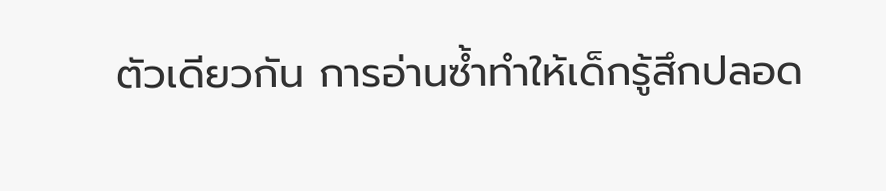ตัวเดียวกัน การอ่านซ้ำทำให้เด็กรู้สึกปลอด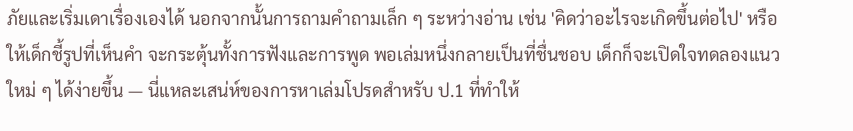ภัยและเริ่มเดาเรื่องเองได้ นอกจากนั้นการถามคำถามเล็ก ๆ ระหว่างอ่าน เช่น 'คิดว่าอะไรจะเกิดขึ้นต่อไป' หรือให้เด็กชี้รูปที่เห็นคำ จะกระตุ้นทั้งการฟังและการพูด พอเล่มหนึ่งกลายเป็นที่ชื่นชอบ เด็กก็จะเปิดใจทดลองแนวใหม่ ๆ ได้ง่ายขึ้น — นี่แหละเสน่ห์ของการหาเล่มโปรดสำหรับ ป.1 ที่ทำให้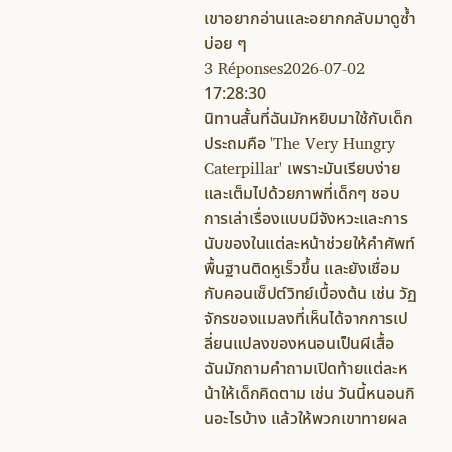เขาอยากอ่านและอยากกลับมาดูซ้ำบ่อย ๆ
3 Réponses2026-07-02 17:28:30
นิทานสั้นที่ฉันมักหยิบมาใช้กับเด็กประถมคือ 'The Very Hungry Caterpillar' เพราะมันเรียบง่ายและเต็มไปด้วยภาพที่เด็กๆ ชอบ
การเล่าเรื่องแบบมีจังหวะและการนับของในแต่ละหน้าช่วยให้คำศัพท์พื้นฐานติดหูเร็วขึ้น และยังเชื่อมกับคอนเซ็ปต์วิทย์เบื้องต้น เช่น วัฏจักรของแมลงที่เห็นได้จากการเปลี่ยนแปลงของหนอนเป็นผีเสื้อ ฉันมักถามคำถามเปิดท้ายแต่ละหน้าให้เด็กคิดตาม เช่น วันนี้หนอนกินอะไรบ้าง แล้วให้พวกเขาทายผล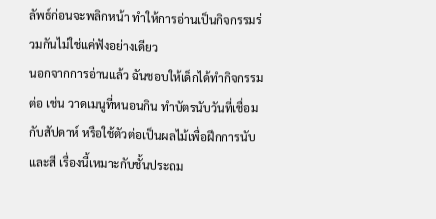ลัพธ์ก่อนจะพลิกหน้า ทำให้การอ่านเป็นกิจกรรมร่วมกันไม่ใช่แค่ฟังอย่างเดียว
นอกจากการอ่านแล้ว ฉันชอบให้เด็กได้ทำกิจกรรมต่อ เช่น วาดเมนูที่หนอนกิน ทำบัตรนับวันที่เชื่อมกับสัปดาห์ หรือใช้ตัวต่อเป็นผลไม้เพื่อฝึกการนับและสี เรื่องนี้เหมาะกับชั้นประถม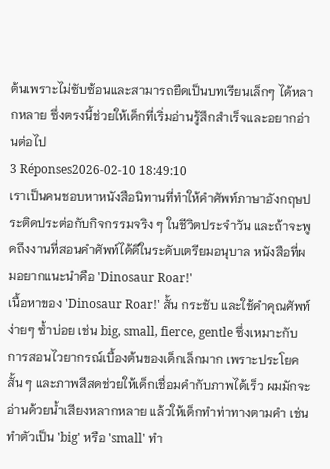ต้นเพราะไม่ซับซ้อนและสามารถยืดเป็นบทเรียนเล็กๆ ได้หลากหลาย ซึ่งตรงนี้ช่วยให้เด็กที่เริ่มอ่านรู้สึกสำเร็จและอยากอ่านต่อไป
3 Réponses2026-02-10 18:49:10
เราเป็นคนชอบหาหนังสือนิทานที่ทำให้คำศัพท์ภาษาอังกฤษประติดประต่อกับกิจกรรมจริง ๆ ในชีวิตประจำวัน และถ้าจะพูดถึงงานที่สอนคำศัพท์ได้ดีในระดับเตรียมอนุบาล หนังสือที่ผมอยากแนะนำคือ 'Dinosaur Roar!'
เนื้อหาของ 'Dinosaur Roar!' สั้น กระชับ และใช้คำคุณศัพท์ง่ายๆ ซ้ำบ่อย เช่น big, small, fierce, gentle ซึ่งเหมาะกับการสอนไวยากรณ์เบื้องต้นของเด็กเล็กมาก เพราะประโยคสั้น ๆ และภาพสีสดช่วยให้เด็กเชื่อมคำกับภาพได้เร็ว ผมมักจะอ่านด้วยน้ำเสียงหลากหลาย แล้วให้เด็กทำท่าทางตามคำ เช่น ทำตัวเป็น 'big' หรือ 'small' ทำ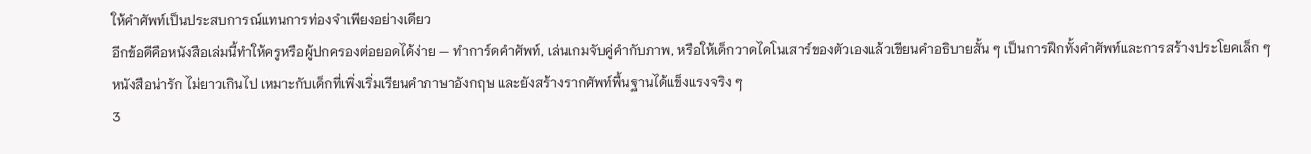ให้คำศัพท์เป็นประสบการณ์แทนการท่องจำเพียงอย่างเดียว
อีกข้อดีคือหนังสือเล่มนี้ทำให้ครูหรือผู้ปกครองต่อยอดได้ง่าย — ทำการ์ดคำศัพท์, เล่นเกมจับคู่คำกับภาพ, หรือให้เด็กวาดไดโนเสาร์ของตัวเองแล้วเขียนคำอธิบายสั้น ๆ เป็นการฝึกทั้งคำศัพท์และการสร้างประโยคเล็ก ๆ หนังสือน่ารัก ไม่ยาวเกินไป เหมาะกับเด็กที่เพิ่งเริ่มเรียนคำภาษาอังกฤษ และยังสร้างรากศัพท์พื้นฐานได้แข็งแรงจริง ๆ
3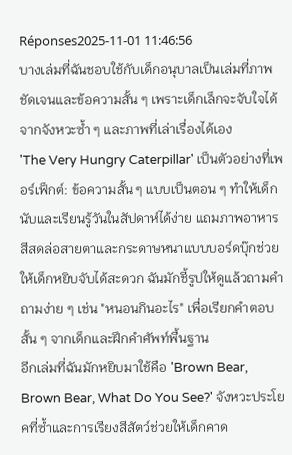Réponses2025-11-01 11:46:56
บางเล่มที่ฉันชอบใช้กับเด็กอนุบาลเป็นเล่มที่ภาพชัดเจนและข้อความสั้น ๆ เพราะเด็กเล็กจะจับใจได้จากจังหวะซ้ำ ๆ และภาพที่เล่าเรื่องได้เอง
'The Very Hungry Caterpillar' เป็นตัวอย่างที่เพอร์เฟ็กต์: ข้อความสั้น ๆ แบบเป็นตอน ๆ ทำให้เด็กนับและเรียนรู้วันในสัปดาห์ได้ง่าย แถมภาพอาหารสีสดล่อสายตาและกระดาษหนาแบบบอร์ดบุ๊กช่วยให้เด็กหยิบจับได้สะดวก ฉันมักชี้รูปให้ดูแล้วถามคำถามง่าย ๆ เช่น "หนอนกินอะไร" เพื่อเรียกคำตอบสั้น ๆ จากเด็กและฝึกคำศัพท์พื้นฐาน
อีกเล่มที่ฉันมักหยิบมาใช้คือ 'Brown Bear, Brown Bear, What Do You See?' จังหวะประโยคที่ซ้ำและการเรียงสีสัตว์ช่วยให้เด็กคาด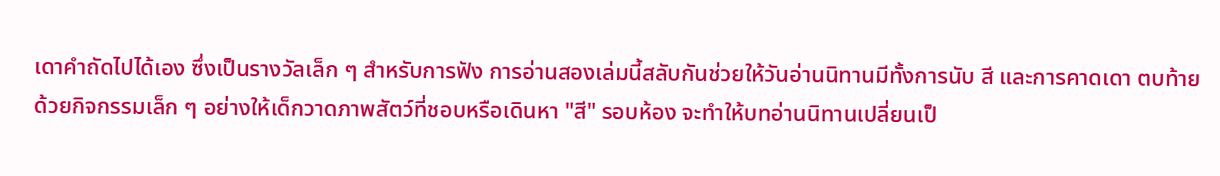เดาคำถัดไปได้เอง ซึ่งเป็นรางวัลเล็ก ๆ สำหรับการฟัง การอ่านสองเล่มนี้สลับกันช่วยให้วันอ่านนิทานมีทั้งการนับ สี และการคาดเดา ตบท้ายด้วยกิจกรรมเล็ก ๆ อย่างให้เด็กวาดภาพสัตว์ที่ชอบหรือเดินหา "สี" รอบห้อง จะทำให้บทอ่านนิทานเปลี่ยนเป็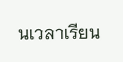นเวลาเรียน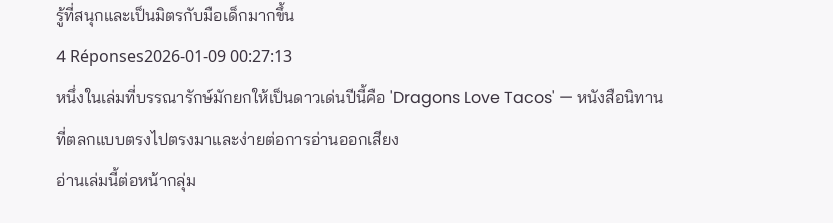รู้ที่สนุกและเป็นมิตรกับมือเด็กมากขึ้น
4 Réponses2026-01-09 00:27:13
หนึ่งในเล่มที่บรรณารักษ์มักยกให้เป็นดาวเด่นปีนี้คือ 'Dragons Love Tacos' — หนังสือนิทานที่ตลกแบบตรงไปตรงมาและง่ายต่อการอ่านออกเสียง
อ่านเล่มนี้ต่อหน้ากลุ่ม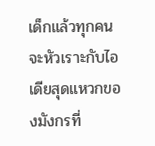เด็กแล้วทุกคนจะหัวเราะกับไอเดียสุดแหวกของมังกรที่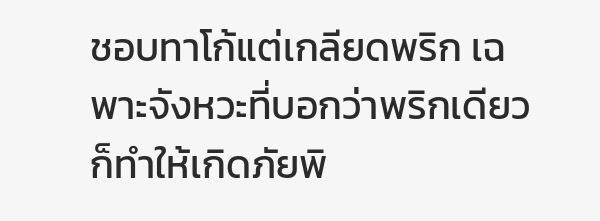ชอบทาโก้แต่เกลียดพริก เฉพาะจังหวะที่บอกว่าพริกเดียวก็ทำให้เกิดภัยพิ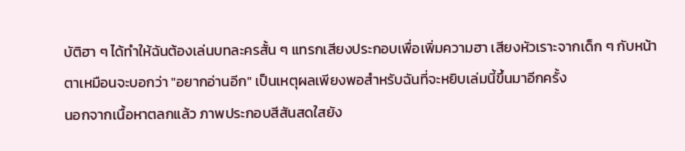บัติฮา ๆ ได้ทำให้ฉันต้องเล่นบทละครสั้น ๆ แทรกเสียงประกอบเพื่อเพิ่มความฮา เสียงหัวเราะจากเด็ก ๆ กับหน้าตาเหมือนจะบอกว่า "อยากอ่านอีก" เป็นเหตุผลเพียงพอสำหรับฉันที่จะหยิบเล่มนี้ขึ้นมาอีกครั้ง
นอกจากเนื้อหาตลกแล้ว ภาพประกอบสีสันสดใสยัง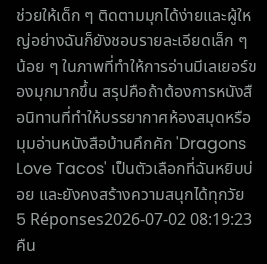ช่วยให้เด็ก ๆ ติดตามมุกได้ง่ายและผู้ใหญ่อย่างฉันก็ยังชอบรายละเอียดเล็ก ๆ น้อย ๆ ในภาพที่ทำให้การอ่านมีเลเยอร์ของมุกมากขึ้น สรุปคือถ้าต้องการหนังสือนิทานที่ทำให้บรรยากาศห้องสมุดหรือมุมอ่านหนังสือบ้านคึกคัก 'Dragons Love Tacos' เป็นตัวเลือกที่ฉันหยิบบ่อย และยังคงสร้างความสนุกได้ทุกวัย
5 Réponses2026-07-02 08:19:23
คืน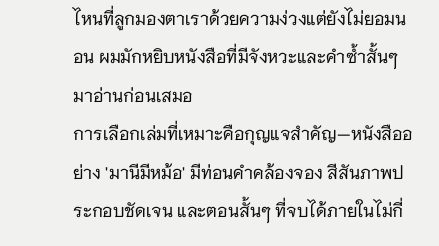ไหนที่ลูกมองตาเราด้วยความง่วงแต่ยังไม่ยอมนอน ผมมักหยิบหนังสือที่มีจังหวะและคำซ้ำสั้นๆ มาอ่านก่อนเสมอ
การเลือกเล่มที่เหมาะคือกุญแจสำคัญ—หนังสืออย่าง 'มานีมีหม้อ' มีท่อนคำคล้องจอง สีสันภาพประกอบชัดเจน และตอนสั้นๆ ที่จบได้ภายในไม่กี่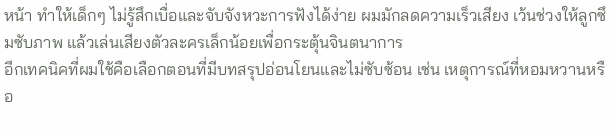หน้า ทำให้เด็กๆ ไม่รู้สึกเบื่อและจับจังหวะการฟังได้ง่าย ผมมักลดความเร็วเสียง เว้นช่วงให้ลูกซึมซับภาพ แล้วเล่นเสียงตัวละครเล็กน้อยเพื่อกระตุ้นจินตนาการ
อีกเทคนิคที่ผมใช้คือเลือกตอนที่มีบทสรุปอ่อนโยนและไม่ซับซ้อน เช่น เหตุการณ์ที่หอมหวานหรือ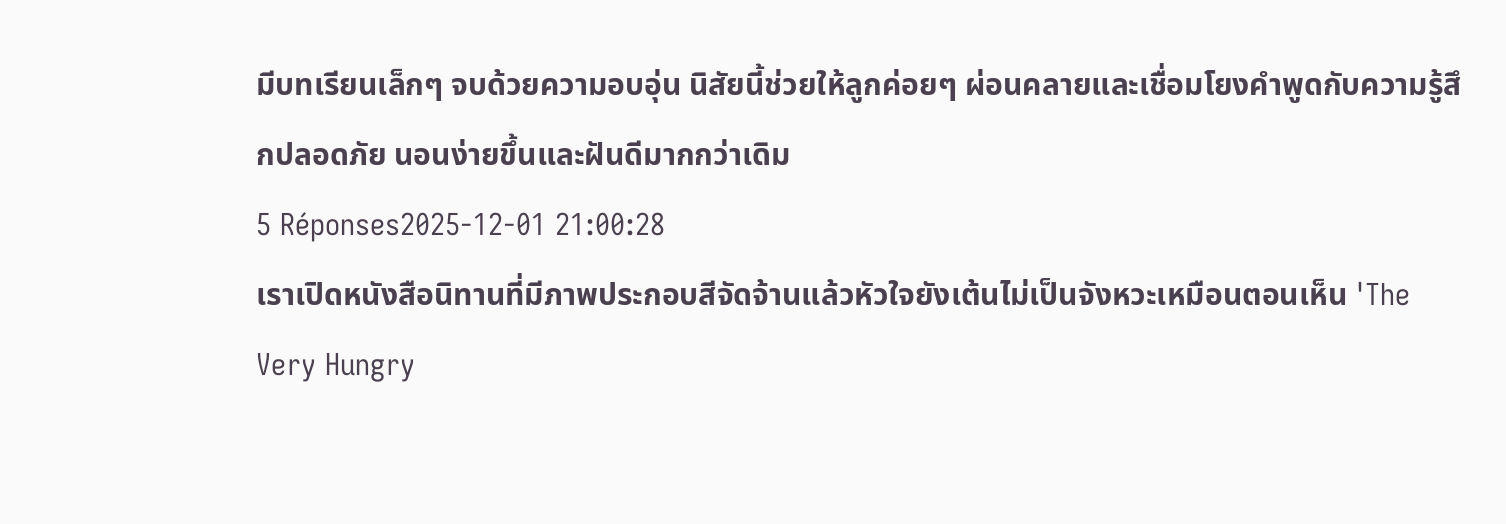มีบทเรียนเล็กๆ จบด้วยความอบอุ่น นิสัยนี้ช่วยให้ลูกค่อยๆ ผ่อนคลายและเชื่อมโยงคำพูดกับความรู้สึกปลอดภัย นอนง่ายขึ้นและฝันดีมากกว่าเดิม
5 Réponses2025-12-01 21:00:28
เราเปิดหนังสือนิทานที่มีภาพประกอบสีจัดจ้านแล้วหัวใจยังเต้นไม่เป็นจังหวะเหมือนตอนเห็น 'The Very Hungry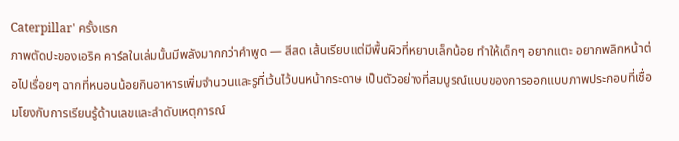Caterpillar' ครั้งแรก
ภาพตัดปะของเอริค คาร์ลในเล่มนั้นมีพลังมากกว่าคำพูด — สีสด เส้นเรียบแต่มีพื้นผิวที่หยาบเล็กน้อย ทำให้เด็กๆ อยากแตะ อยากพลิกหน้าต่อไปเรื่อยๆ ฉากที่หนอนน้อยกินอาหารเพิ่มจำนวนและรูที่เว้นไว้บนหน้ากระดาษ เป็นตัวอย่างที่สมบูรณ์แบบของการออกแบบภาพประกอบที่เชื่อมโยงกับการเรียนรู้ด้านเลขและลำดับเหตุการณ์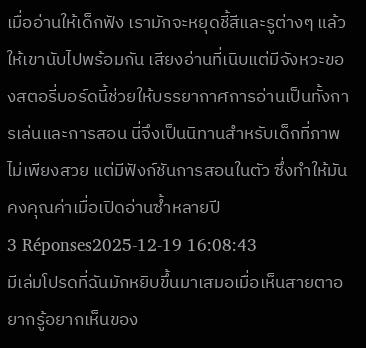เมื่ออ่านให้เด็กฟัง เรามักจะหยุดชี้สีและรูต่างๆ แล้วให้เขานับไปพร้อมกัน เสียงอ่านที่เนิบแต่มีจังหวะของสตอรี่บอร์ดนี้ช่วยให้บรรยากาศการอ่านเป็นทั้งการเล่นและการสอน นี่จึงเป็นนิทานสำหรับเด็กที่ภาพไม่เพียงสวย แต่มีฟังก์ชันการสอนในตัว ซึ่งทำให้มันคงคุณค่าเมื่อเปิดอ่านซ้ำหลายปี
3 Réponses2025-12-19 16:08:43
มีเล่มโปรดที่ฉันมักหยิบขึ้นมาเสมอเมื่อเห็นสายตาอยากรู้อยากเห็นของ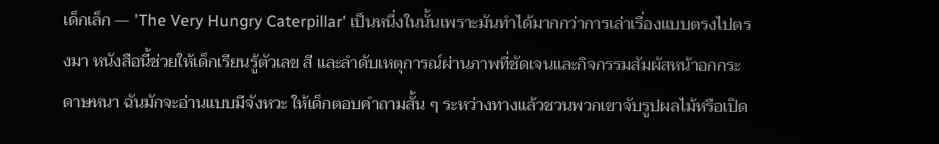เด็กเล็ก — 'The Very Hungry Caterpillar' เป็นหนึ่งในนั้นเพราะมันทำได้มากกว่าการเล่าเรื่องแบบตรงไปตรงมา หนังสือนี้ช่วยให้เด็กเรียนรู้ตัวเลข สี และลำดับเหตุการณ์ผ่านภาพที่ชัดเจนและกิจกรรมสัมผัสหน้าอกกระดาษหนา ฉันมักจะอ่านแบบมีจังหวะ ให้เด็กตอบคำถามสั้น ๆ ระหว่างทางแล้วชวนพวกเขาจับรูปผลไม้หรือเปิด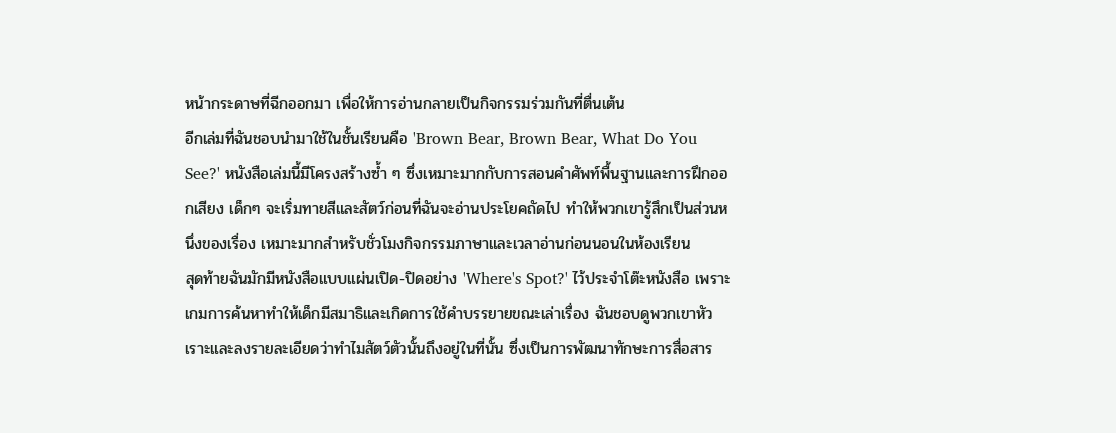หน้ากระดาษที่ฉีกออกมา เพื่อให้การอ่านกลายเป็นกิจกรรมร่วมกันที่ตื่นเต้น
อีกเล่มที่ฉันชอบนำมาใช้ในชั้นเรียนคือ 'Brown Bear, Brown Bear, What Do You See?' หนังสือเล่มนี้มีโครงสร้างซ้ำ ๆ ซึ่งเหมาะมากกับการสอนคำศัพท์พื้นฐานและการฝึกออกเสียง เด็กๆ จะเริ่มทายสีและสัตว์ก่อนที่ฉันจะอ่านประโยคถัดไป ทำให้พวกเขารู้สึกเป็นส่วนหนึ่งของเรื่อง เหมาะมากสำหรับชั่วโมงกิจกรรมภาษาและเวลาอ่านก่อนนอนในห้องเรียน
สุดท้ายฉันมักมีหนังสือแบบแผ่นเปิด-ปิดอย่าง 'Where's Spot?' ไว้ประจำโต๊ะหนังสือ เพราะเกมการค้นหาทำให้เด็กมีสมาธิและเกิดการใช้คำบรรยายขณะเล่าเรื่อง ฉันชอบดูพวกเขาหัวเราะและลงรายละเอียดว่าทำไมสัตว์ตัวนั้นถึงอยู่ในที่นั้น ซึ่งเป็นการพัฒนาทักษะการสื่อสาร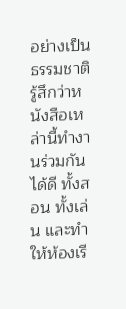อย่างเป็นธรรมชาติ รู้สึกว่าหนังสือเหล่านี้ทำงานร่วมกันได้ดี ทั้งสอน ทั้งเล่น และทำให้ห้องเรี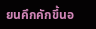ยนคึกคักขึ้นอ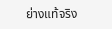ย่างแท้จริง